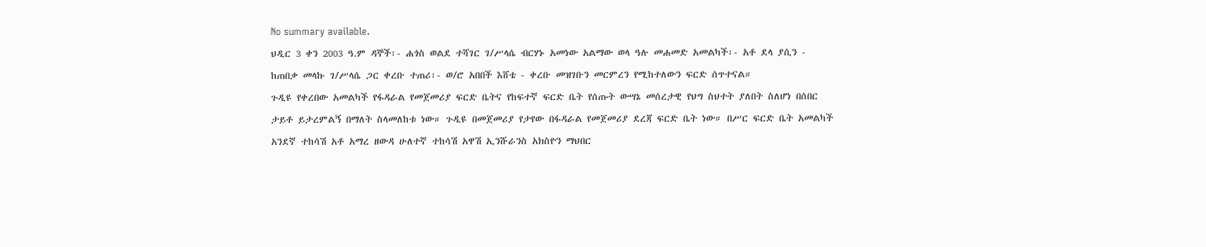No summary available.
ህዲር 3 ቀን 2003 ዓ.ም ዳኞች፡- ሐጎስ ወልደ ተሻገር ገ/ሥላሴ ብርሃኑ አመነው አልማው ወላ ዓሉ መሐመድ አመልካች፡- አቶ ደላ ያሲን - ከጠበቃ መላኩ ገ/ሥላሴ ጋር ቀረቡ ተጠሪ፡- ወ/ሮ አበበች እሸቴ - ቀረቡ መዝገቡን መርምረን የሚከተለውን ፍርድ ሰጥተናል።
ጉዲዩ የቀረበው አመልካች የፋዳራል የመጀመሪያ ፍርድ ቤትና የከፍተኛ ፍርድ ቤት የሰጡት ውሣኔ መሰረታዊ የህግ ስህተት ያለበት ስለሆነ በሰበር ታይቶ ይታረምልኝ በማለት ስላመለከቱ ነው። ጉዲዩ በመጀመሪያ የታየው በፋዳራል የመጀመሪያ ደረጃ ፍርድ ቤት ነው። በሥር ፍርድ ቤት አመልካች አንደኛ ተከሳሽ አቶ አማረ ዘውዳ ሁለተኛ ተከሳሽ አዋሽ ኢንሹራንስ አክስዮን ማህበር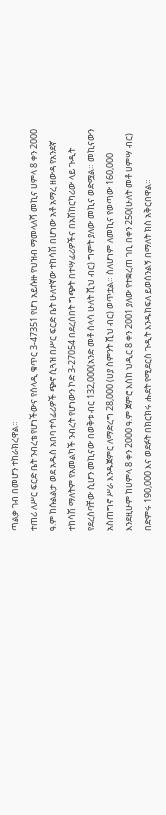ጣልቃ ገብ በመሆን ተከራክረዋል።
ተጠሪ ለሥር ፍርድ ቤት ንብረቴ የሆነችውና የሰላዲ ቁጥር 3-47351 የሆነ አይሱዙ የህዝብ ማመላለሻ መኪና ሀምላ 8 ቀን 2000 ዓ.ም ከሱልልታ ወደ አዱስ አበባ ተሳፊሪዎች ጭኖ ሲጓዝ በሥር ፍርድ ቤት ሁለተኛው ተከሳሽ በሆነው አቶ አማረ ዘውዳ የአንደኛ ተከሳሽ ማለትም የአመልካች ንብረት የሆነውን ኮድ 3-27054 በደረሰበት ግጭት በተሣፊሪዎችና በአሽከርካሪው ላይ ጉዲት የደረሰባቸው ሲሆን መኪናው በወቅቱ ብር 132,000(አንድ መቶ ሰላሳ ሁለት ሺህ ብር) ግምት ያለው መኪና ወድሟል። መኪናውን አስጠግኖ ሥራ እንዱጀምር ለማድረግ 28,000 (ሀያ ስምንት ሺህ ብር) ወጥቷል። ስለሆነም ለመኪና የወጣው 160,000 እንደዚሁም ከሀምላ 8 ቀን 2000 ዓ.ም ጀምሮ እስከ ህዲር 8 ቀን 2001 ያለው የተቋረጠ ገቢ በቀን 250(ሁለት መቶ ሀምሣ ብር) በድምሩ 190,000 እና ወደፉት በክርክሩ ሑደት የሚደርስ ጉዲት እንዱከፍለ ይወሰንልኝ በማለት ክስ አቅርበዋል።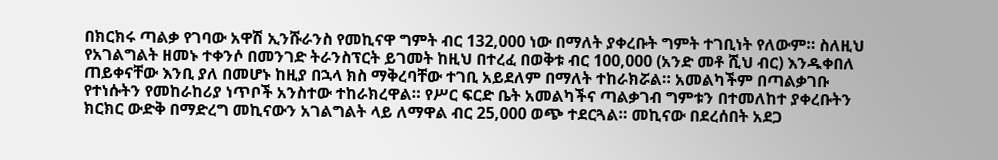በክርክሩ ጣልቃ የገባው አዋሽ ኢንሹራንስ የመኪናዋ ግምት ብር 132,000 ነው በማለት ያቀረቡት ግምት ተገቢነት የለውም። ስለዚህ የአገልግልት ዘመኑ ተቀንሶ በመንገድ ትራንስፕርት ይገመት ከዚህ በተረፈ በወቅቱ ብር 100,000 (አንድ መቶ ሺህ ብር) እንዱቀበለ ጠይቀናቸው እንቢ ያለ በመሆኑ ከዚያ በኋላ ክስ ማቅረባቸው ተገቢ አይደለም በማለት ተከራክሯል። አመልካችም በጣልቃገቡ የተነሱትን የመከራከሪያ ነጥቦች አንስተው ተከራክረዋል። የሥር ፍርድ ቤት አመልካችና ጣልቃገብ ግምቱን በተመለከተ ያቀረቡትን ክርክር ውድቅ በማድረግ መኪናውን አገልግልት ላይ ለማዋል ብር 25,000 ወጭ ተደርጓል። መኪናው በደረሰበት አደጋ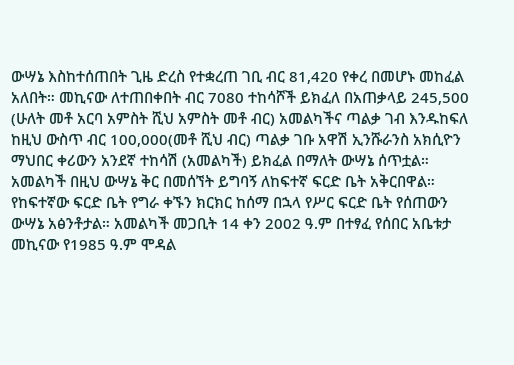ውሣኔ እስከተሰጠበት ጊዜ ድረስ የተቋረጠ ገቢ ብር 81,420 የቀረ በመሆኑ መከፈል አለበት። መኪናው ለተጠበቀበት ብር 7080 ተከሳሾች ይክፈለ በአጠቃላይ 245,500 (ሁለት መቶ አርባ አምስት ሺህ አምስት መቶ ብር) አመልካችና ጣልቃ ገብ እንዱከፍለ ከዚህ ውስጥ ብር 100,000(መቶ ሺህ ብር) ጣልቃ ገቡ አዋሽ ኢንሹራንስ አክሲዮን ማህበር ቀሪውን አንደኛ ተከሳሽ (አመልካች) ይክፈል በማለት ውሣኔ ሰጥቷል።
አመልካች በዚህ ውሣኔ ቅር በመሰኘት ይግባኝ ለከፍተኛ ፍርድ ቤት አቅርበዋል።
የከፍተኛው ፍርድ ቤት የግራ ቀኙን ክርክር ከሰማ በኋላ የሥር ፍርድ ቤት የሰጠውን ውሣኔ አፅንቶታል። አመልካች መጋቢት 14 ቀን 2002 ዓ.ም በተፃፈ የሰበር አቤቱታ መኪናው የ1985 ዓ.ም ሞዳል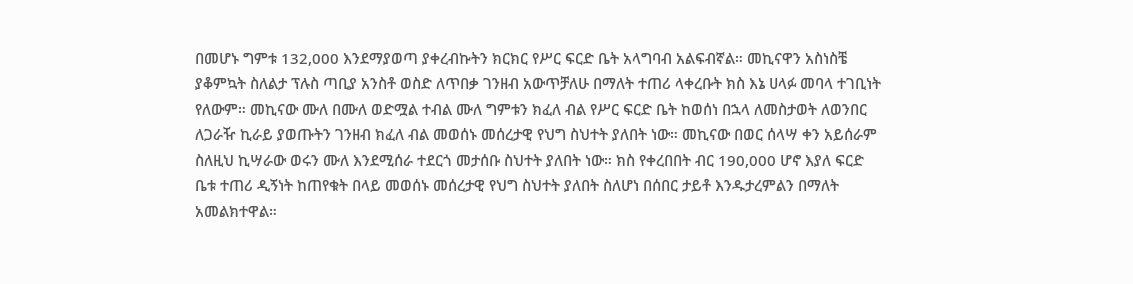በመሆኑ ግምቱ 132,000 እንደማያወጣ ያቀረብኩትን ክርክር የሥር ፍርድ ቤት አላግባብ አልፍብኛል። መኪናዋን አስነስቼ ያቆምኳት ስለልታ ፕሉስ ጣቢያ አንስቶ ወስድ ለጥበቃ ገንዘብ አውጥቻለሁ በማለት ተጠሪ ላቀረቡት ክስ እኔ ሀላፉ መባላ ተገቢነት የለውም። መኪናው ሙለ በሙለ ወድሟል ተብል ሙለ ግምቱን ክፈለ ብል የሥር ፍርድ ቤት ከወሰነ በኋላ ለመስታወት ለወንበር ለጋራዥ ኪራይ ያወጡትን ገንዘብ ክፈለ ብል መወሰኑ መሰረታዊ የህግ ስህተት ያለበት ነው። መኪናው በወር ሰላሣ ቀን አይሰራም ስለዚህ ኪሣራው ወሩን ሙለ እንደሚሰራ ተደርጎ መታሰቡ ስህተት ያለበት ነው። ክስ የቀረበበት ብር 190,000 ሆኖ እያለ ፍርድ ቤቱ ተጠሪ ዲኝነት ከጠየቁት በላይ መወሰኑ መሰረታዊ የህግ ስህተት ያለበት ስለሆነ በሰበር ታይቶ እንዱታረምልን በማለት አመልክተዋል።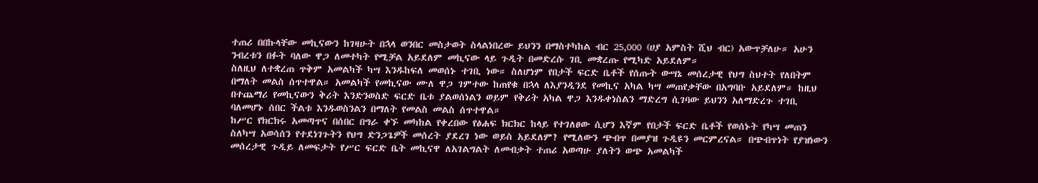ተጠሪ በበኩላቸው መኪናውን ከገዛሁት በኋላ ወንበር መስታወት ስላልነበረው ይህንን በማስተካከል ብር 25,000 (ሀያ አምስት ሺህ ብር) አውጥቻለሁ። አሁን ንብረቱን በፉት ባለው ዋጋ ለመተካት የሚቻል አይደለም መኪናው ላይ ጉዲት በመድረሱ ገቢ መቋረጡ የሚካድ አይደለም።
ስለዚህ ለተቋረጠ ጥቅም አመልካች ካሣ እንዱከፍለ መወሰኑ ተገቢ ነው። ስለሆነም የበታች ፍርድ ቤቶች የሰጡት ውሣኔ መሰረታዊ የህግ ስህተት የለበትም በማለት መልስ ሰጥተዋል። አመልካች የመኪናው ሙለ ዋጋ ገምተው ከጠየቁ በኋላ ለእያንዲንደ የመኪና አካል ካሣ መጠየቃቸው በአግባቡ አይደለም። ከዚህ በተጨማሪ የመኪናውን ቅሪት እንድንወስድ ፍርድ ቤቱ ያልወሰነልን ወይም የቅሪት አካል ዋጋ እንዱቀነስልን ማድረግ ሲገባው ይህንን አለማድረጉ ተገቢ ባለመሆኑ ሰበር ችልቱ እንዱወስንልን በማለት የመልስ መልስ ሰጥተዋል።
ከሥር የክርክሩ አመጣጥና በሰበር በግራ ቀኙ መካከል የቀረበው የፅሐፍ ክርክር ከላይ የተገለፀው ሲሆን እኛም የበታች ፍርድ ቤቶች የወሰኑት የካሣ መጠን ስለካሣ አወሳሰን የተደነገጉትን የህግ ድንጋጌዎች መሰረት ያደረገ ነው ወይስ አይደለም? የሚለውን ጭብጥ በመያዝ ጉዲዩን መርምረናል። በጭብጥነት የያዝነውን መሰረታዊ ጉዲይ ለመፍታት የሥር ፍርድ ቤት መኪናዋ ለአገልግልት ለመብቃት ተጠሪ አወጣሁ ያለትን ወጭ አመልካች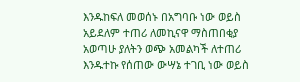እንዱከፍለ መወሰኑ በአግባቡ ነው ወይስ አይደለም ተጠሪ ለመኪናዋ ማስጠበቂያ አወጣሁ ያለትን ወጭ አመልካች ለተጠሪ እንዱተኩ የሰጠው ውሣኔ ተገቢ ነው ወይስ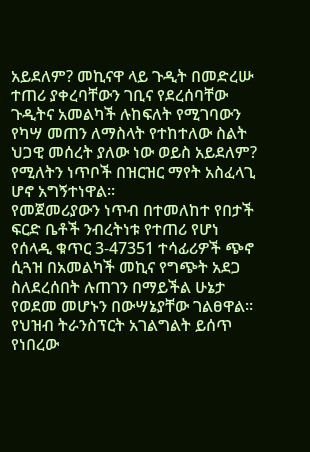አይደለም? መኪናዋ ላይ ጉዲት በመድረሡ ተጠሪ ያቀረባቸውን ገቢና የደረሰባቸው ጉዲትና አመልካች ሉከፍለት የሚገባውን የካሣ መጠን ለማስላት የተከተለው ስልት ህጋዊ መሰረት ያለው ነው ወይስ አይደለም? የሚለትን ነጥቦች በዝርዝር ማየት አስፈላጊ ሆኖ አግኝተነዋል።
የመጀመሪያውን ነጥብ በተመለከተ የበታች ፍርድ ቤቶች ንብረትነቱ የተጠሪ የሆነ የሰላዲ ቁጥር 3-47351 ተሳፊሪዎች ጭኖ ሲጓዝ በአመልካች መኪና የግጭት አደጋ ስለደረሰበት ሉጠገን በማይችል ሁኔታ የወደመ መሆኑን በውሣኔያቸው ገልፀዋል። የህዝብ ትራንስፕርት አገልግልት ይሰጥ የነበረው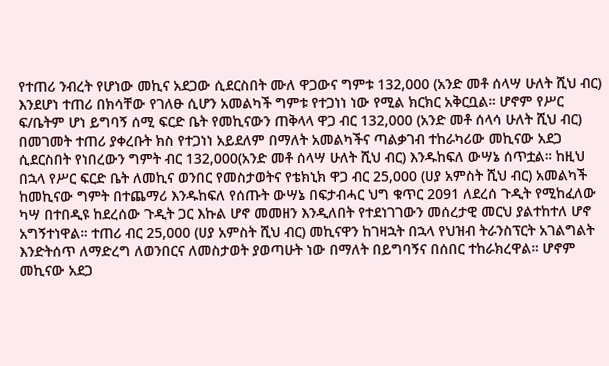የተጠሪ ንብረት የሆነው መኪና አደጋው ሲደርስበት ሙለ ዋጋውና ግምቱ 132,000 (አንድ መቶ ሰላሣ ሁለት ሺህ ብር) እንደሆነ ተጠሪ በክሳቸው የገለፁ ሲሆን አመልካች ግምቱ የተጋነነ ነው የሚል ክርክር አቅርቧል። ሆኖም የሥር ፍ/ቤትም ሆነ ይግባኝ ሰሚ ፍርድ ቤት የመኪናውን ጠቅላላ ዋጋ ብር 132,000 (አንድ መቶ ሰላሳ ሁለት ሺህ ብር) በመገመት ተጠሪ ያቀረቡት ክስ የተጋነነ አይደለም በማለት አመልካችና ጣልቃገብ ተከራካሪው መኪናው አደጋ ሲደርስበት የነበረውን ግምት ብር 132,000(አንድ መቶ ሰላሣ ሁለት ሺህ ብር) እንዱከፍለ ውሣኔ ሰጥቷል። ከዚህ በኋላ የሥር ፍርድ ቤት ለመኪና ወንበር የመስታወትና የቴክኒክ ዋጋ ብር 25,000 (ሀያ አምስት ሺህ ብር) አመልካች ከመኪናው ግምት በተጨማሪ እንዱከፍለ የሰጡት ውሣኔ በፍታብሓር ህግ ቁጥር 2091 ለደረሰ ጉዲት የሚከፈለው ካሣ በተበዲዩ ከደረሰው ጉዲት ጋር እኩል ሆኖ መመዘን እንዲለበት የተደነገገውን መሰረታዊ መርህ ያልተከተለ ሆኖ አግኝተነዋል። ተጠሪ ብር 25,000 (ሀያ አምስት ሺህ ብር) መኪናዋን ከገዛኋት በኋላ የህዝብ ትራንስፕርት አገልግልት እንድትሰጥ ለማድረግ ለወንበርና ለመስታወት ያወጣሁት ነው በማለት በይግባኝና በሰበር ተከራክረዋል። ሆኖም መኪናው አደጋ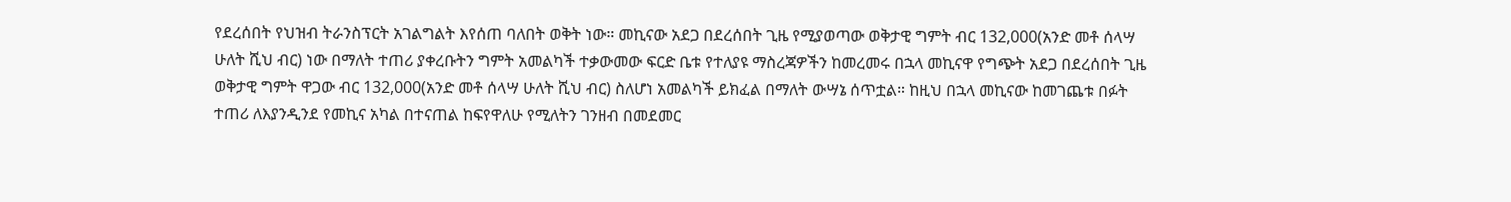የደረሰበት የህዝብ ትራንስፕርት አገልግልት እየሰጠ ባለበት ወቅት ነው። መኪናው አደጋ በደረሰበት ጊዜ የሚያወጣው ወቅታዊ ግምት ብር 132,000(አንድ መቶ ሰላሣ ሁለት ሺህ ብር) ነው በማለት ተጠሪ ያቀረቡትን ግምት አመልካች ተቃውመው ፍርድ ቤቱ የተለያዩ ማስረጃዎችን ከመረመሩ በኋላ መኪናዋ የግጭት አደጋ በደረሰበት ጊዜ ወቅታዊ ግምት ዋጋው ብር 132,000(አንድ መቶ ሰላሣ ሁለት ሺህ ብር) ስለሆነ አመልካች ይክፈል በማለት ውሣኔ ሰጥቷል። ከዚህ በኋላ መኪናው ከመገጨቱ በፉት ተጠሪ ለእያንዲንደ የመኪና አካል በተናጠል ከፍየዋለሁ የሚለትን ገንዘብ በመደመር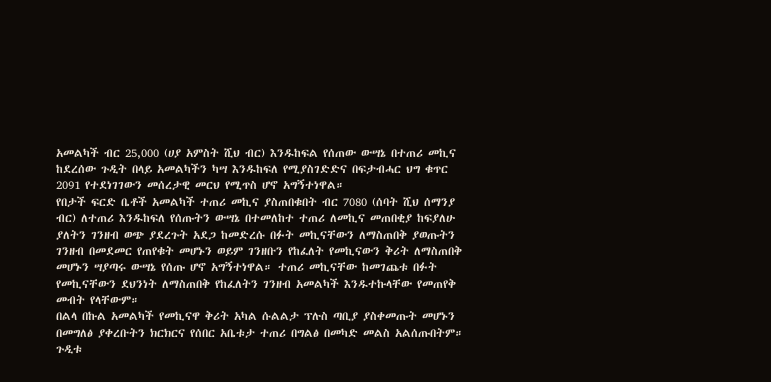አመልካች ብር 25,000 (ሀያ አምስት ሺህ ብር) እንዱከፍል የሰጠው ውሣኔ በተጠሪ መኪና ከደረሰው ጉዲት በላይ አመልካችን ካሣ እንዱከፍለ የሚያስገድድና በፍታብሓር ህግ ቁጥር 2091 የተደነገገውን መሰረታዊ መርህ የሚጥስ ሆኖ አግኝተነዋል።
የበታች ፍርድ ቤቶች አመልካች ተጠሪ መኪና ያስጠበቁበት ብር 7080 (ሰባት ሺህ ሰማንያ ብር) ለተጠሪ እንዱከፍለ የሰጡትን ውሣኔ በተመለከተ ተጠሪ ለመኪና መጠበቂያ ከፍያለሁ ያለትን ገንዘብ ወጭ ያደረጉት አደጋ ከመድረሱ በፉት መኪናቸውን ለማስጠበቅ ያወጡትን ገንዘብ በመደመር የጠየቁት መሆኑን ወይም ገንዘቡን የከፈለት የመኪናውን ቅሪት ለማስጠበቅ መሆኑን ሣያጣሩ ውሣኔ የሰጡ ሆኖ አግኝተነዋል። ተጠሪ መኪናቸው ከመገጨቱ በፉት የመኪናቸውን ደህንነት ለማስጠበቅ የከፈለትን ገንዘብ አመልካች እንዱተኩላቸው የመጠየቅ መብት የላቸውም።
በልላ በኩል አመልካች የመኪናዋ ቅሪት አካል ሱልልታ ፕሉስ ጣቢያ ያስቀመጡት መሆኑን በመግለፅ ያቀረቡትን ክርክርና የሰበር አቤቱታ ተጠሪ በግልፅ በመካድ መልስ አልሰጡበትም።
ጉዲቱ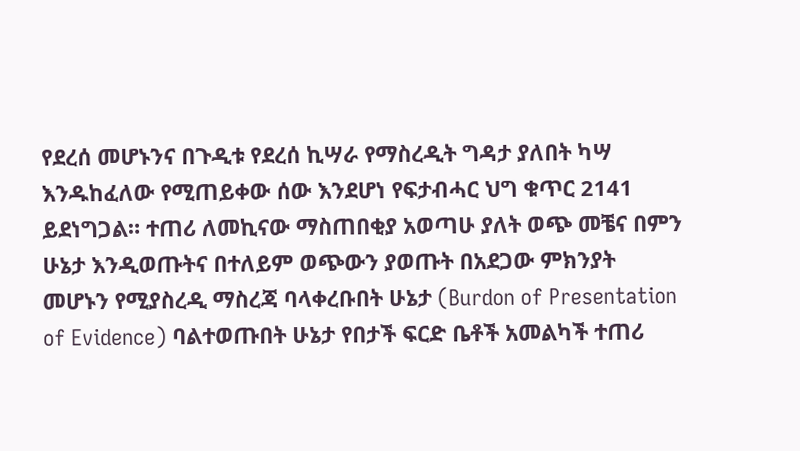የደረሰ መሆኑንና በጉዲቱ የደረሰ ኪሣራ የማስረዲት ግዳታ ያለበት ካሣ እንዱከፈለው የሚጠይቀው ሰው እንደሆነ የፍታብሓር ህግ ቁጥር 2141 ይደነግጋል። ተጠሪ ለመኪናው ማስጠበቂያ አወጣሁ ያለት ወጭ መቼና በምን ሁኔታ እንዲወጡትና በተለይም ወጭውን ያወጡት በአደጋው ምክንያት መሆኑን የሚያስረዲ ማስረጃ ባላቀረቡበት ሁኔታ (Burdon of Presentation of Evidence) ባልተወጡበት ሁኔታ የበታች ፍርድ ቤቶች አመልካች ተጠሪ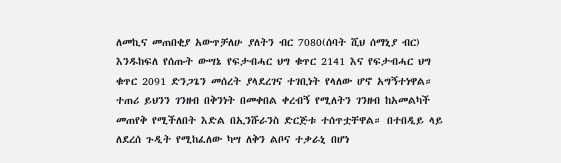ለመኪና መጠበቂያ አውጥቻለሁ ያለትን ብር 7080(ሰባት ሺህ ሰማኒያ ብር) እንዱከፍለ የሰጡት ውሣኔ የፍታብሓር ህግ ቁጥር 2141 እና የፍታብሓር ህግ ቁጥር 2091 ድንጋጌን መሰረት ያላደረገና ተገቢነት የላለው ሆኖ አግኝተነዋል።
ተጠሪ ይህንን ገንዘብ በቅንነት በመቀበል ቀረብኝ የሚለትን ገንዘብ ከአመልካች መጠየቅ የሚችለበት እድል በኢንሹራንስ ድርጅቱ ተሰጥቷቸዋል። በተበዲይ ላይ ለደረሰ ጉዲት የሚከፈለው ካሣ ለቅን ልቦና ተቃራኒ በሆነ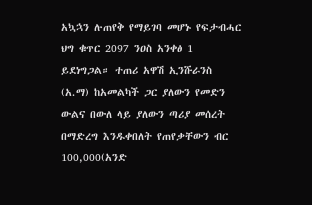አኳኋን ሉጠየቅ የማይገባ መሆኑ የፍታብሓር ህግ ቁጥር 2097 ንዐስ አንቀፅ 1 ይደነግጋል። ተጠሪ አዋሽ ኢንሹራንስ (አ.ማ) ከአመልካች ጋር ያለውን የመድን ውልና በውለ ላይ ያለውን ጣሪያ መሰረት በማድረግ እንዱቀበለት የጠየቃቸውን ብር 100,000(አንድ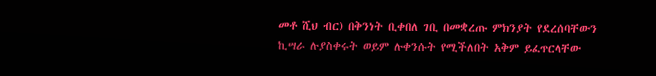መቶ ሺህ ብር) በቅንነት ቢቀበለ ገቢ በመቋረጡ ምክንያት የደረሰባቸውን ኪሣራ ሉያስቀሩት ወይም ሉቀንሱት የሚችለበት አቅም ይፈጥርላቸው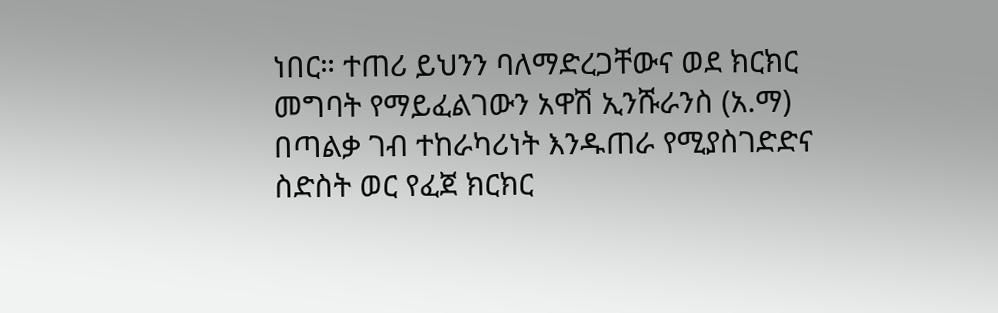ነበር። ተጠሪ ይህንን ባለማድረጋቸውና ወደ ክርክር መግባት የማይፈልገውን አዋሽ ኢንሹራንስ (አ.ማ) በጣልቃ ገብ ተከራካሪነት እንዱጠራ የሚያስገድድና ስድስት ወር የፈጀ ክርክር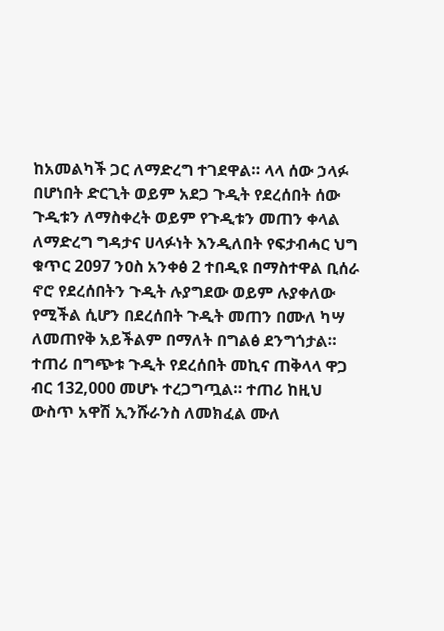ከአመልካች ጋር ለማድረግ ተገደዋል። ላላ ሰው ኃላፉ በሆነበት ድርጊት ወይም አደጋ ጉዲት የደረሰበት ሰው ጉዲቱን ለማስቀረት ወይም የጉዲቱን መጠን ቀላል ለማድረግ ግዳታና ሀላፉነት እንዲለበት የፍታብሓር ህግ ቁጥር 2097 ንዐስ አንቀፅ 2 ተበዲዩ በማስተዋል ቢሰራ ኖሮ የደረሰበትን ጉዲት ሉያግደው ወይም ሉያቀለው የሚችል ሲሆን በደረሰበት ጉዲት መጠን በሙለ ካሣ ለመጠየቅ አይችልም በማለት በግልፅ ደንግጎታል። ተጠሪ በግጭቱ ጉዲት የደረሰበት መኪና ጠቅላላ ዋጋ ብር 132,000 መሆኑ ተረጋግጧል። ተጠሪ ከዚህ ውስጥ አዋሽ ኢንሹራንስ ለመክፈል ሙለ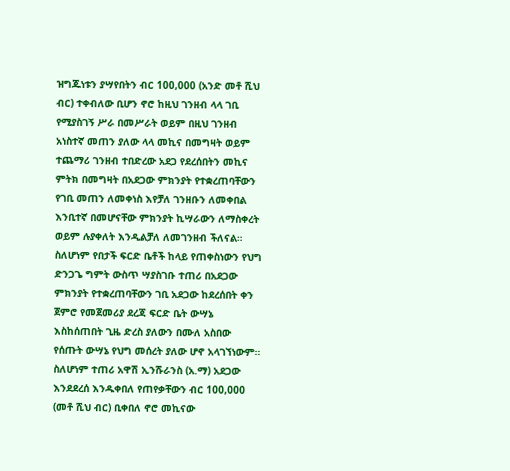ዝግጁነቱን ያሣየበትን ብር 100,000 (አንድ መቶ ሺህ ብር) ተቀብለው ቢሆን ኖሮ ከዚህ ገንዘብ ላላ ገቢ የሚያስገኝ ሥራ በመሥራት ወይም በዚህ ገንዘብ አነስተኛ መጠን ያለው ላላ መኪና በመግዛት ወይም ተጨማሪ ገንዘብ ተበድረው አደጋ የደረሰበትን መኪና ምትክ በመግዛት በአደጋው ምክንያት የተቋረጠባቸውን የገቢ መጠን ለመቀነስ እየቻለ ገንዘቡን ለመቀበል እንቢተኛ በመሆናቸው ምክንያት ኪሣራውን ለማስቀረት ወይም ሉያቀለት እንዲልቻለ ለመገንዘብ ችለናል።
ስለሆነም የበታች ፍርድ ቤቶች ከላይ የጠቀስነውን የህግ ድንጋጌ ግምት ውስጥ ሣያስገቡ ተጠሪ በአደጋው ምክንያት የተቋረጠባቸውን ገቢ አደጋው ከደረሰበት ቀን ጀምሮ የመጀመሪያ ደረጃ ፍርድ ቤት ውሣኔ እስከሰጠበት ጊዜ ድረስ ያለውን በሙለ አስበው የሰጡት ውሣኔ የህግ መሰረት ያለው ሆኖ አላገኘነውም። ስለሆነም ተጠሪ አዋሽ ኢንሹራንስ (አ.ማ) አደጋው እንደደረሰ እንዱቀበለ የጠየቃቸውን ብር 100,000 (መቶ ሺህ ብር) ቢቀበለ ኖሮ መኪናው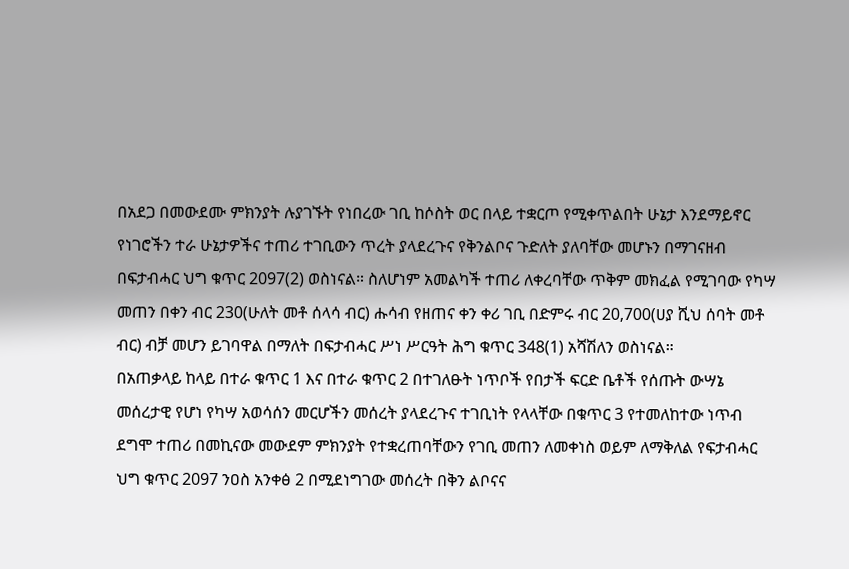በአደጋ በመውደሙ ምክንያት ሉያገኙት የነበረው ገቢ ከሶስት ወር በላይ ተቋርጦ የሚቀጥልበት ሁኔታ እንደማይኖር የነገሮችን ተራ ሁኔታዎችና ተጠሪ ተገቢውን ጥረት ያላደረጉና የቅንልቦና ጉድለት ያለባቸው መሆኑን በማገናዘብ በፍታብሓር ህግ ቁጥር 2097(2) ወስነናል። ስለሆነም አመልካች ተጠሪ ለቀረባቸው ጥቅም መክፈል የሚገባው የካሣ መጠን በቀን ብር 230(ሁለት መቶ ሰላሳ ብር) ሑሳብ የዘጠና ቀን ቀሪ ገቢ በድምሩ ብር 20,700(ሀያ ሺህ ሰባት መቶ ብር) ብቻ መሆን ይገባዋል በማለት በፍታብሓር ሥነ ሥርዓት ሕግ ቁጥር 348(1) አሻሽለን ወስነናል።
በአጠቃላይ ከላይ በተራ ቁጥር 1 እና በተራ ቁጥር 2 በተገለፁት ነጥቦች የበታች ፍርድ ቤቶች የሰጡት ውሣኔ መሰረታዊ የሆነ የካሣ አወሳሰን መርሆችን መሰረት ያላደረጉና ተገቢነት የላላቸው በቁጥር 3 የተመለከተው ነጥብ ደግሞ ተጠሪ በመኪናው መውደም ምክንያት የተቋረጠባቸውን የገቢ መጠን ለመቀነስ ወይም ለማቅለል የፍታብሓር ህግ ቁጥር 2097 ንዐስ አንቀፅ 2 በሚደነግገው መሰረት በቅን ልቦናና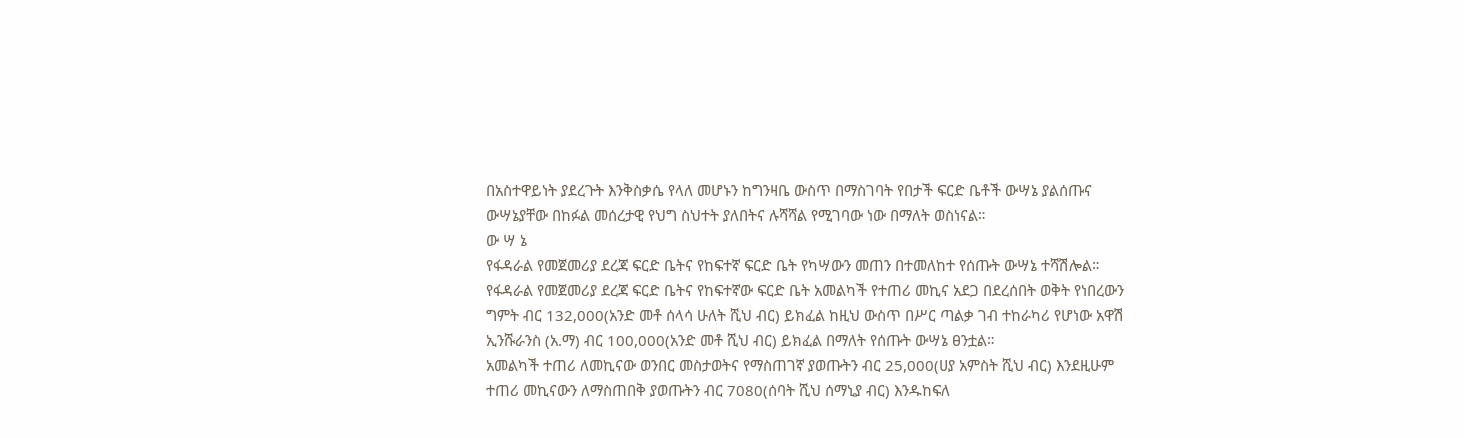በአስተዋይነት ያደረጉት እንቅስቃሴ የላለ መሆኑን ከግንዛቤ ውስጥ በማስገባት የበታች ፍርድ ቤቶች ውሣኔ ያልሰጡና ውሣኔያቸው በከፉል መሰረታዊ የህግ ስህተት ያለበትና ሉሻሻል የሚገባው ነው በማለት ወስነናል።
ው ሣ ኔ
የፋዳራል የመጀመሪያ ደረጃ ፍርድ ቤትና የከፍተኛ ፍርድ ቤት የካሣውን መጠን በተመለከተ የሰጡት ውሣኔ ተሻሽሎል።
የፋዳራል የመጀመሪያ ደረጃ ፍርድ ቤትና የከፍተኛው ፍርድ ቤት አመልካች የተጠሪ መኪና አደጋ በደረሰበት ወቅት የነበረውን ግምት ብር 132,000(አንድ መቶ ሰላሳ ሁለት ሺህ ብር) ይክፈል ከዚህ ውስጥ በሥር ጣልቃ ገብ ተከራካሪ የሆነው አዋሽ ኢንሹራንስ (አ.ማ) ብር 100,000(አንድ መቶ ሺህ ብር) ይክፈል በማለት የሰጡት ውሣኔ ፀንቷል።
አመልካች ተጠሪ ለመኪናው ወንበር መስታወትና የማስጠገኛ ያወጡትን ብር 25,000(ሀያ አምስት ሺህ ብር) እንደዚሁም ተጠሪ መኪናውን ለማስጠበቅ ያወጡትን ብር 7080(ሰባት ሺህ ሰማኒያ ብር) እንዱከፍለ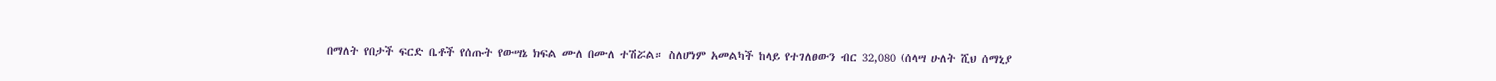በማለት የበታች ፍርድ ቤቶች የሰጡት የውሣኔ ክፍል ሙለ በሙለ ተሽሯል። ስለሆነም አመልካች ከላይ የተገለፀውን ብር 32,080 (ሰላሣ ሁለት ሺህ ሰማኒያ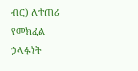ብር) ለተጠሪ የመክፈል ኃላፉነት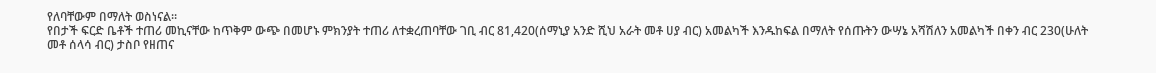የለባቸውም በማለት ወስነናል።
የበታች ፍርድ ቤቶች ተጠሪ መኪናቸው ከጥቅም ውጭ በመሆኑ ምክንያት ተጠሪ ለተቋረጠባቸው ገቢ ብር 81,420(ሰማኒያ አንድ ሺህ አራት መቶ ሀያ ብር) አመልካች እንዱከፍል በማለት የሰጡትን ውሣኔ አሻሽለን አመልካች በቀን ብር 230(ሁለት መቶ ሰላሳ ብር) ታስቦ የዘጠና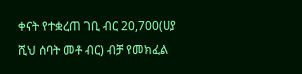ቀናት የተቋረጠ ገቢ ብር 20,700(ሀያ ሺህ ሰባት መቶ ብር) ብቻ የመክፈል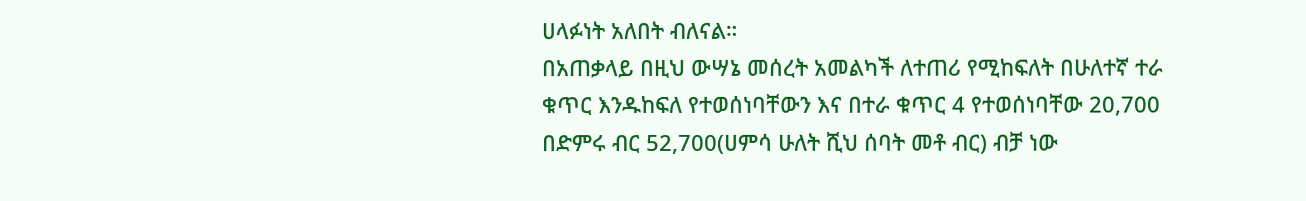ሀላፉነት አለበት ብለናል።
በአጠቃላይ በዚህ ውሣኔ መሰረት አመልካች ለተጠሪ የሚከፍለት በሁለተኛ ተራ ቁጥር እንዱከፍለ የተወሰነባቸውን እና በተራ ቁጥር 4 የተወሰነባቸው 20,700 በድምሩ ብር 52,700(ሀምሳ ሁለት ሺህ ሰባት መቶ ብር) ብቻ ነው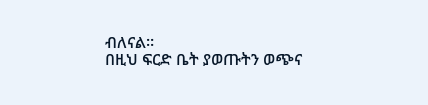ብለናል።
በዚህ ፍርድ ቤት ያወጡትን ወጭና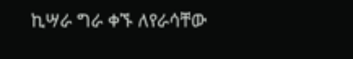ኪሣራ ግራ ቀኙ ለየራሳቸው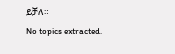ይቻለ።
No topics extracted.